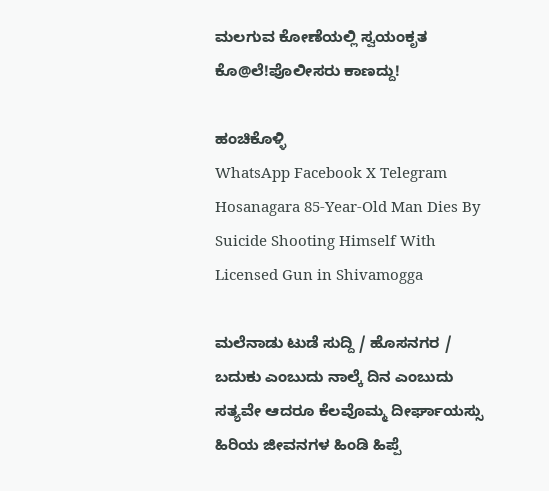ಮಲಗುವ ಕೋಣೆಯಲ್ಲಿ ಸ್ವಯಂಕೃತ ಕೊ@ಲೆ!ಪೊಲೀಸರು ಕಾಣದ್ದು!

ಹಂಚಿಕೊಳ್ಳಿ
WhatsApp Facebook X Telegram
Hosanagara 85-Year-Old Man Dies By Suicide Shooting Himself With Licensed Gun in Shivamogga

ಮಲೆನಾಡು ಟುಡೆ ಸುದ್ದಿ / ಹೊಸನಗರ / ಬದುಕು ಎಂಬುದು ನಾಲ್ಕೆ ದಿನ ಎಂಬುದು ಸತ್ಯವೇ ಆದರೂ ಕೆಲವೊಮ್ಮ ದೀರ್ಘಾಯಸ್ಸು ಹಿರಿಯ ಜೀವನಗಳ ಹಿಂಡಿ ಹಿಪ್ಪೆ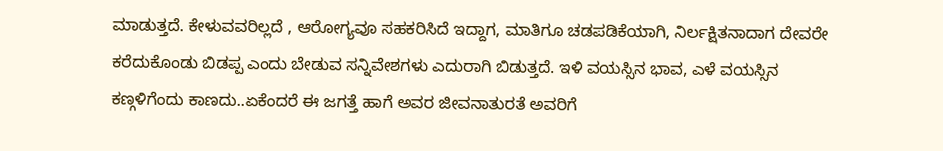ಮಾಡುತ್ತದೆ. ಕೇಳುವವರಿಲ್ಲದೆ , ಆರೋಗ್ಯವೂ ಸಹಕರಿಸಿದೆ ಇದ್ದಾಗ, ಮಾತಿಗೂ ಚಡಪಡಿಕೆಯಾಗಿ, ನಿರ್ಲಕ್ಷಿತನಾದಾಗ ದೇವರೇ ಕರೆದುಕೊಂಡು ಬಿಡಪ್ಪ ಎಂದು ಬೇಡುವ ಸನ್ನಿವೇಶಗಳು ಎದುರಾಗಿ ಬಿಡುತ್ತದೆ. ಇಳಿ ವಯಸ್ಸಿನ ಭಾವ, ಎಳೆ ವಯಸ್ಸಿನ ಕಣ್ಗಳಿಗೆಂದು ಕಾಣದು..ಏಕೆಂದರೆ ಈ ಜಗತ್ತೆ ಹಾಗೆ ಅವರ ಜೀವನಾತುರತೆ ಅವರಿಗೆ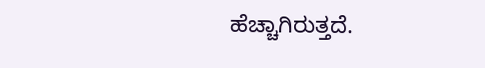ಹೆಚ್ಚಾಗಿರುತ್ತದೆ.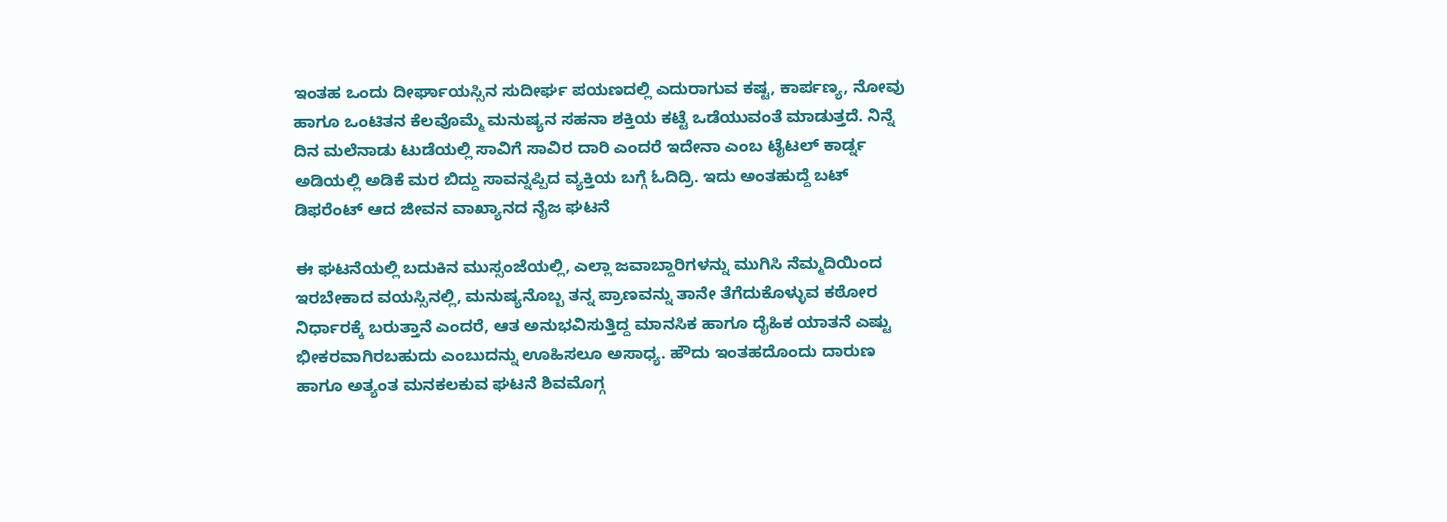ಇಂತಹ ಒಂದು ದೀರ್ಘಾಯಸ್ಸಿನ ಸುದೀರ್ಘ ಪಯಣದಲ್ಲಿ ಎದುರಾಗುವ ಕಷ್ಟ, ಕಾರ್ಪಣ್ಯ, ನೋವು ಹಾಗೂ ಒಂಟಿತನ ಕೆಲವೊಮ್ಮೆ ಮನುಷ್ಯನ ಸಹನಾ ಶಕ್ತಿಯ ಕಟ್ಟೆ ಒಡೆಯುವಂತೆ ಮಾಡುತ್ತದೆ. ನಿನ್ನೆ ದಿನ ಮಲೆನಾಡು ಟುಡೆಯಲ್ಲಿ ಸಾವಿಗೆ ಸಾವಿರ ದಾರಿ ಎಂದರೆ ಇದೇನಾ ಎಂಬ ಟೈಟಲ್ ಕಾರ್ಡ್ನ ಅಡಿಯಲ್ಲಿ ಅಡಿಕೆ ಮರ ಬಿದ್ದು ಸಾವನ್ನಪ್ಪಿದ ವ್ಯಕ್ತಿಯ ಬಗ್ಗೆ ಓದಿದ್ರಿ. ಇದು ಅಂತಹುದ್ದೆ ಬಟ್ ಡಿಫರೆಂಟ್ ಆದ ಜೀವನ ವಾಖ್ಯಾನದ ನೈಜ ಘಟನೆ

ಈ ಘಟನೆಯಲ್ಲಿ ಬದುಕಿನ ಮುಸ್ಸಂಜೆಯಲ್ಲಿ, ಎಲ್ಲಾ ಜವಾಬ್ದಾರಿಗಳನ್ನು ಮುಗಿಸಿ ನೆಮ್ಮದಿಯಿಂದ ಇರಬೇಕಾದ ವಯಸ್ಸಿನಲ್ಲಿ, ಮನುಷ್ಯನೊಬ್ಬ ತನ್ನ ಪ್ರಾಣವನ್ನು ತಾನೇ ತೆಗೆದುಕೊಳ್ಳುವ ಕಠೋರ ನಿರ್ಧಾರಕ್ಕೆ ಬರುತ್ತಾನೆ ಎಂದರೆ, ಆತ ಅನುಭವಿಸುತ್ತಿದ್ದ ಮಾನಸಿಕ ಹಾಗೂ ದೈಹಿಕ ಯಾತನೆ ಎಷ್ಟು ಭೀಕರವಾಗಿರಬಹುದು ಎಂಬುದನ್ನು ಊಹಿಸಲೂ ಅಸಾಧ್ಯ. ಹೌದು ಇಂತಹದೊಂದು ದಾರುಣ ಹಾಗೂ ಅತ್ಯಂತ ಮನಕಲಕುವ ಘಟನೆ ಶಿವಮೊಗ್ಗ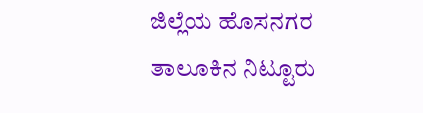ಜಿಲ್ಲೆಯ ಹೊಸನಗರ ತಾಲೂಕಿನ ನಿಟ್ಟೂರು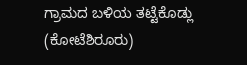ಗ್ರಾಮದ ಬಳಿಯ ತಟ್ಟೆಕೊಡ್ಲು (ಕೋಟೆಶಿರೂರು)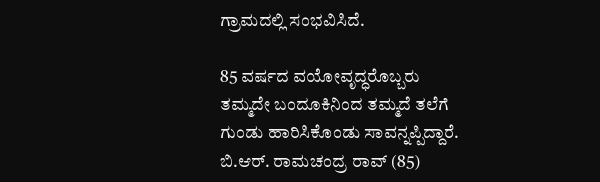ಗ್ರಾಮದಲ್ಲಿ ಸಂಭವಿಸಿದೆ.

85 ವರ್ಷದ ವಯೋವೃದ್ಧರೊಬ್ಬರು ತಮ್ಮದೇ ಬಂದೂಕಿನಿಂದ ತಮ್ಮದೆ ತಲೆಗೆ ಗುಂಡು ಹಾರಿಸಿಕೊಂಡು ಸಾವನ್ನಪ್ಪಿದ್ದಾರೆ. ಬಿ.ಆರ್. ರಾಮಚಂದ್ರ ರಾವ್ (85)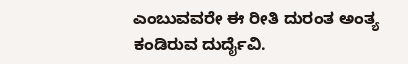ಎಂಬುವವರೇ ಈ ರೀತಿ ದುರಂತ ಅಂತ್ಯ ಕಂಡಿರುವ ದುರ್ದೈವಿ.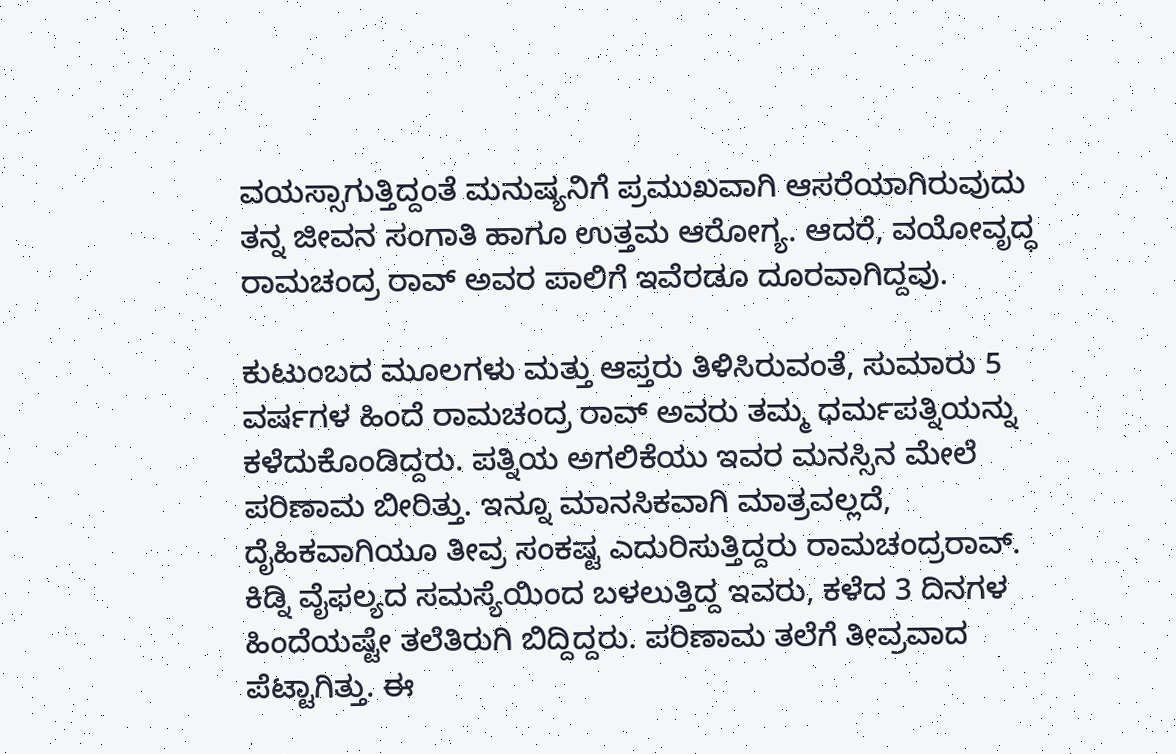ವಯಸ್ಸಾಗುತ್ತಿದ್ದಂತೆ ಮನುಷ್ಯನಿಗೆ ಪ್ರಮುಖವಾಗಿ ಆಸರೆಯಾಗಿರುವುದು ತನ್ನ ಜೀವನ ಸಂಗಾತಿ ಹಾಗೂ ಉತ್ತಮ ಆರೋಗ್ಯ. ಆದರೆ, ವಯೋವೃದ್ಧ ರಾಮಚಂದ್ರ ರಾವ್ ಅವರ ಪಾಲಿಗೆ ಇವೆರಡೂ ದೂರವಾಗಿದ್ದವು.

ಕುಟುಂಬದ ಮೂಲಗಳು ಮತ್ತು ಆಪ್ತರು ತಿಳಿಸಿರುವಂತೆ, ಸುಮಾರು 5 ವರ್ಷಗಳ ಹಿಂದೆ ರಾಮಚಂದ್ರ ರಾವ್ ಅವರು ತಮ್ಮ ಧರ್ಮಪತ್ನಿಯನ್ನು ಕಳೆದುಕೊಂಡಿದ್ದರು. ಪತ್ನಿಯ ಅಗಲಿಕೆಯು ಇವರ ಮನಸ್ಸಿನ ಮೇಲೆ ಪರಿಣಾಮ ಬೀರಿತ್ತು. ಇನ್ನೂ ಮಾನಸಿಕವಾಗಿ ಮಾತ್ರವಲ್ಲದೆ, ದೈಹಿಕವಾಗಿಯೂ ತೀವ್ರ ಸಂಕಷ್ಟ ಎದುರಿಸುತ್ತಿದ್ದರು ರಾಮಚಂದ್ರರಾವ್. ಕಿಡ್ನಿ ವೈಫಲ್ಯದ ಸಮಸ್ಯೆಯಿಂದ ಬಳಲುತ್ತಿದ್ದ ಇವರು, ಕಳೆದ 3 ದಿನಗಳ ಹಿಂದೆಯಷ್ಟೇ ತಲೆತಿರುಗಿ ಬಿದ್ದಿದ್ದರು. ಪರಿಣಾಮ ತಲೆಗೆ ತೀವ್ರವಾದ ಪೆಟ್ಟಾಗಿತ್ತು. ಈ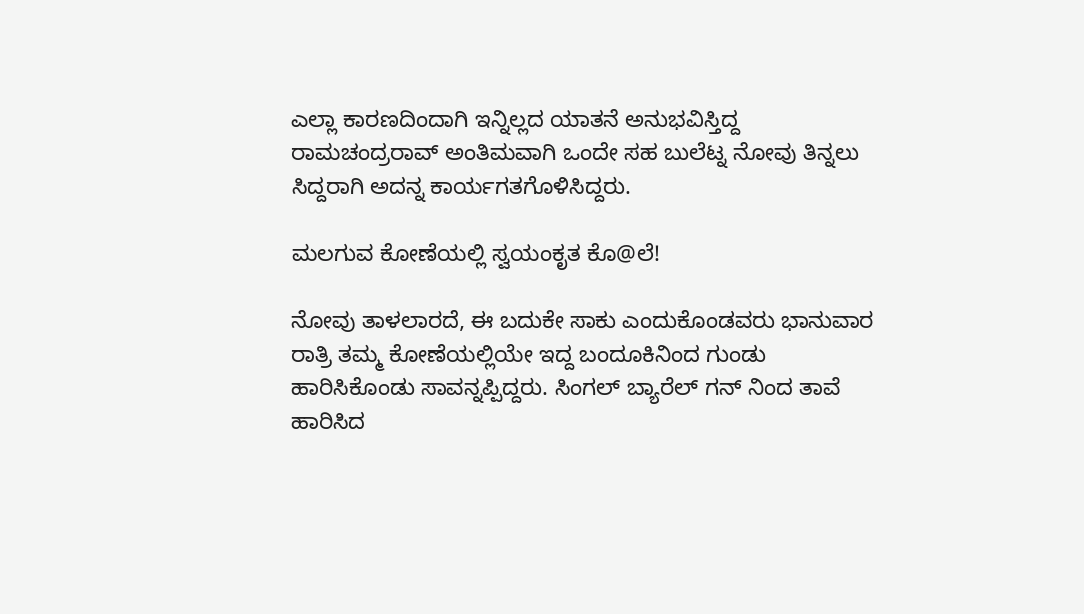ಎಲ್ಲಾ ಕಾರಣದಿಂದಾಗಿ ಇನ್ನಿಲ್ಲದ ಯಾತನೆ ಅನುಭವಿಸ್ತಿದ್ದ ರಾಮಚಂದ್ರರಾವ್ ಅಂತಿಮವಾಗಿ ಒಂದೇ ಸಹ ಬುಲೆಟ್ನ ನೋವು ತಿನ್ನಲು ಸಿದ್ದರಾಗಿ ಅದನ್ನ ಕಾರ್ಯಗತಗೊಳಿಸಿದ್ದರು.

ಮಲಗುವ ಕೋಣೆಯಲ್ಲಿ ಸ್ವಯಂಕೃತ ಕೊ@ಲೆ!

ನೋವು ತಾಳಲಾರದೆ, ಈ ಬದುಕೇ ಸಾಕು ಎಂದುಕೊಂಡವರು ಭಾನುವಾರ ರಾತ್ರಿ ತಮ್ಮ ಕೋಣೆಯಲ್ಲಿಯೇ ಇದ್ದ ಬಂದೂಕಿನಿಂದ ಗುಂಡು ಹಾರಿಸಿಕೊಂಡು ಸಾವನ್ನಪ್ಪಿದ್ದರು. ಸಿಂಗಲ್ ಬ್ಯಾರೆಲ್ ಗನ್ ನಿಂದ ತಾವೆ ಹಾರಿಸಿದ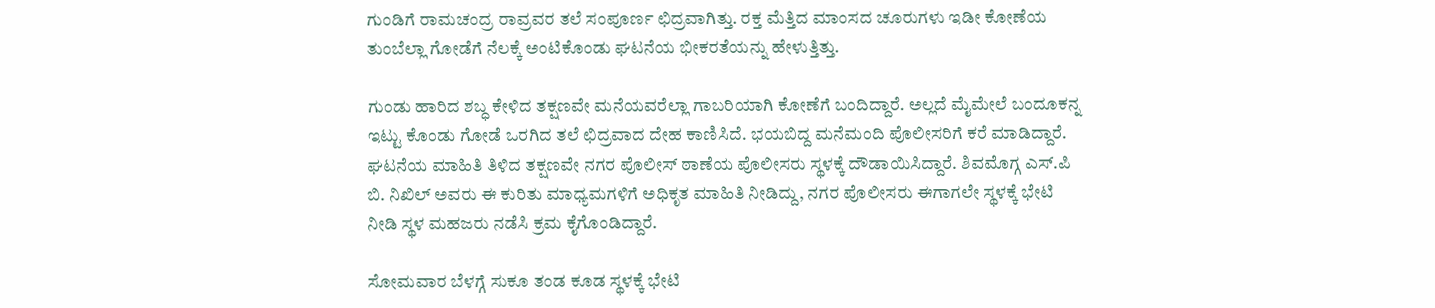ಗುಂಡಿಗೆ ರಾಮಚಂದ್ರ ರಾವ್ರವರ ತಲೆ ಸಂಪೂರ್ಣ ಛಿದ್ರವಾಗಿತ್ತು. ರಕ್ತ ಮೆತ್ತಿದ ಮಾಂಸದ ಚೂರುಗಳು ಇಡೀ ಕೋಣೆಯ ತುಂಬೆಲ್ಲಾ ಗೋಡೆಗೆ ನೆಲಕ್ಕೆ ಅಂಟಿಕೊಂಡು ಘಟನೆಯ ಭೀಕರತೆಯನ್ನು ಹೇಳುತ್ತಿತ್ತು.

ಗುಂಡು ಹಾರಿದ ಶಬ್ಧ ಕೇಳಿದ ತಕ್ಷಣವೇ ಮನೆಯವರೆಲ್ಲಾ ಗಾಬರಿಯಾಗಿ ಕೋಣೆಗೆ ಬಂದಿದ್ದಾರೆ. ಅಲ್ಲದೆ ಮೈಮೇಲೆ ಬಂದೂಕನ್ನ ಇಟ್ಟು ಕೊಂಡು ಗೋಡೆ ಒರಗಿದ ತಲೆ ಛಿದ್ರವಾದ ದೇಹ ಕಾಣಿಸಿದೆ. ಭಯಬಿದ್ದ ಮನೆಮಂದಿ ಪೊಲೀಸರಿಗೆ ಕರೆ ಮಾಡಿದ್ದಾರೆ. ಘಟನೆಯ ಮಾಹಿತಿ ತಿಳಿದ ತಕ್ಷಣವೇ ನಗರ ಪೊಲೀಸ್ ಠಾಣೆಯ ಪೊಲೀಸರು ಸ್ಥಳಕ್ಕೆ ದೌಡಾಯಿಸಿದ್ದಾರೆ. ಶಿವಮೊಗ್ಗ ಎಸ್.ಪಿ ಬಿ. ನಿಖಿಲ್ ಅವರು ಈ ಕುರಿತು ಮಾಧ್ಯಮಗಳಿಗೆ ಅಧಿಕೃತ ಮಾಹಿತಿ ನೀಡಿದ್ದು, ನಗರ ಪೊಲೀಸರು ಈಗಾಗಲೇ ಸ್ಥಳಕ್ಕೆ ಭೇಟಿ ನೀಡಿ ಸ್ಥಳ ಮಹಜರು ನಡೆಸಿ ಕ್ರಮ ಕೈಗೊಂಡಿದ್ದಾರೆ.

ಸೋಮವಾರ ಬೆಳಗ್ಗೆ ಸುಕೂ ತಂಡ ಕೂಡ ಸ್ಥಳಕ್ಕೆ ಭೇಟಿ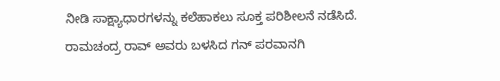ನೀಡಿ ಸಾಕ್ಷ್ಯಾಧಾರಗಳನ್ನು ಕಲೆಹಾಕಲು ಸೂಕ್ತ ಪರಿಶೀಲನೆ ನಡೆಸಿದೆ. ರಾಮಚಂದ್ರ ರಾವ್ ಅವರು ಬಳಸಿದ ಗನ್ ಪರವಾನಗಿ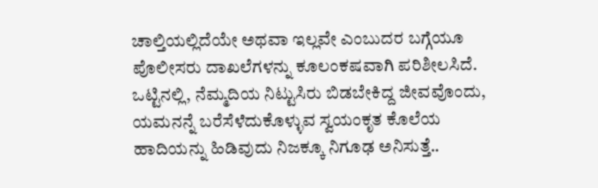ಚಾಲ್ತಿಯಲ್ಲಿದೆಯೇ ಅಥವಾ ಇಲ್ಲವೇ ಎಂಬುದರ ಬಗ್ಗೆಯೂ ಪೊಲೀಸರು ದಾಖಲೆಗಳನ್ನು ಕೂಲಂಕಷವಾಗಿ ಪರಿಶೀಲಸಿದೆ. ಒಟ್ಟಿನಲ್ಲಿ, ನೆಮ್ಮದಿಯ ನಿಟ್ಟುಸಿರು ಬಿಡಬೇಕಿದ್ದ ಜೀವವೊಂದು, ಯಮನನ್ನೆ ಬರೆಸೆಳೆದುಕೊಳ್ಳುವ ಸ್ವಯಂಕೃತ ಕೊಲೆಯ ಹಾದಿಯನ್ನು ಹಿಡಿವುದು ನಿಜಕ್ಕೂ ನಿಗೂಢ ಅನಿಸುತ್ತೆ..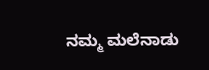ನಮ್ಮ ಮಲೆನಾಡು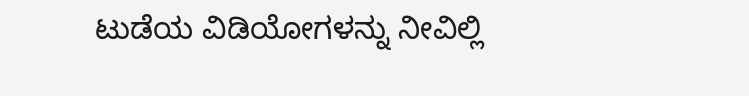ಟುಡೆಯ ವಿಡಿಯೋಗಳನ್ನು ನೀವಿಲ್ಲಿ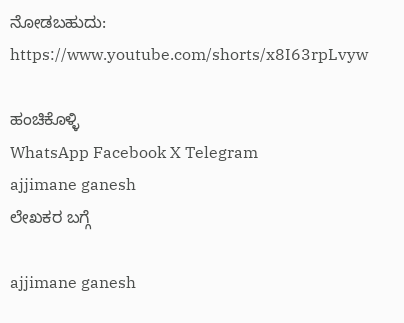ನೋಡಬಹುದು: https://www.youtube.com/shorts/x8I63rpLvyw

ಹಂಚಿಕೊಳ್ಳಿ
WhatsApp Facebook X Telegram
ajjimane ganesh
ಲೇಖಕರ ಬಗ್ಗೆ

ajjimane ganesh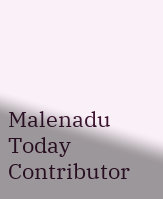Malenadu Today Contributor